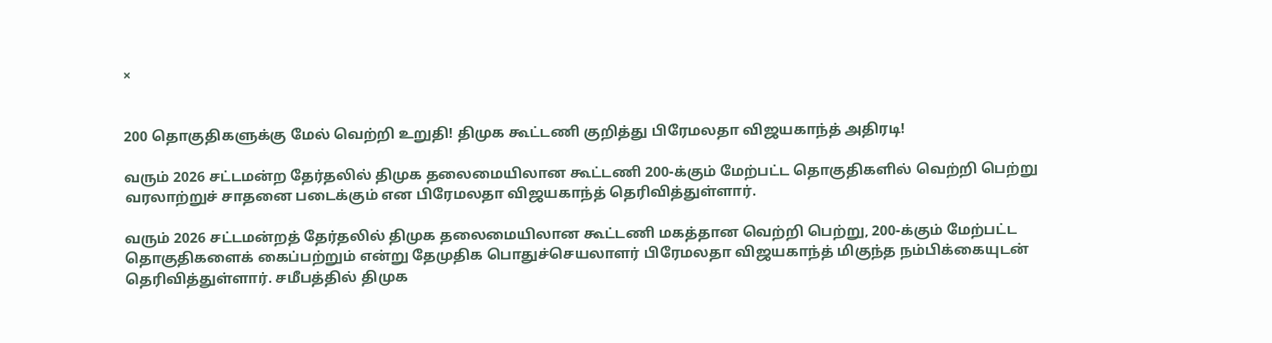×


200 தொகுதிகளுக்கு மேல் வெற்றி உறுதி! திமுக கூட்டணி குறித்து பிரேமலதா விஜயகாந்த் அதிரடி!

வரும் 2026 சட்டமன்ற தேர்தலில் திமுக தலைமையிலான கூட்டணி 200-க்கும் மேற்பட்ட தொகுதிகளில் வெற்றி பெற்று வரலாற்றுச் சாதனை படைக்கும் என பிரேமலதா விஜயகாந்த் தெரிவித்துள்ளார்.

வரும் 2026 சட்டமன்றத் தேர்தலில் திமுக தலைமையிலான கூட்டணி மகத்தான வெற்றி பெற்று, 200-க்கும் மேற்பட்ட தொகுதிகளைக் கைப்பற்றும் என்று தேமுதிக பொதுச்செயலாளர் பிரேமலதா விஜயகாந்த் மிகுந்த நம்பிக்கையுடன் தெரிவித்துள்ளார். சமீபத்தில் திமுக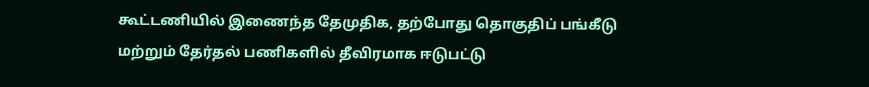கூட்டணியில் இணைந்த தேமுதிக, தற்போது தொகுதிப் பங்கீடு மற்றும் தேர்தல் பணிகளில் தீவிரமாக ஈடுபட்டு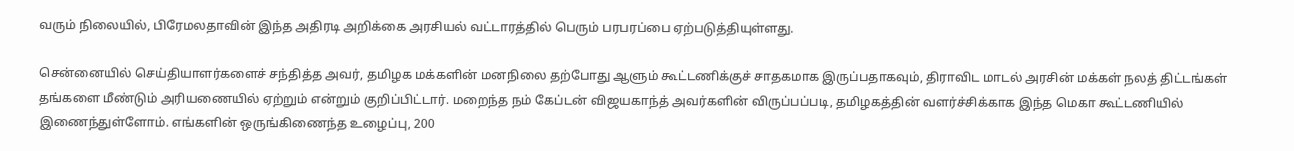வரும் நிலையில், பிரேமலதாவின் இந்த அதிரடி அறிக்கை அரசியல் வட்டாரத்தில் பெரும் பரபரப்பை ஏற்படுத்தியுள்ளது.

சென்னையில் செய்தியாளர்களைச் சந்தித்த அவர், தமிழக மக்களின் மனநிலை தற்போது ஆளும் கூட்டணிக்குச் சாதகமாக இருப்பதாகவும், திராவிட மாடல் அரசின் மக்கள் நலத் திட்டங்கள் தங்களை மீண்டும் அரியணையில் ஏற்றும் என்றும் குறிப்பிட்டார். மறைந்த நம் கேப்டன் விஜயகாந்த் அவர்களின் விருப்பப்படி, தமிழகத்தின் வளர்ச்சிக்காக இந்த மெகா கூட்டணியில் இணைந்துள்ளோம். எங்களின் ஒருங்கிணைந்த உழைப்பு, 200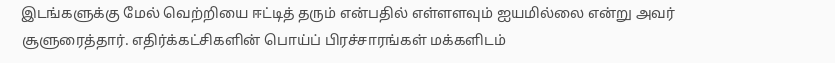இடங்களுக்கு மேல் வெற்றியை ஈட்டித் தரும் என்பதில் எள்ளளவும் ஐயமில்லை என்று அவர் சூளுரைத்தார். எதிர்க்கட்சிகளின் பொய்ப் பிரச்சாரங்கள் மக்களிடம்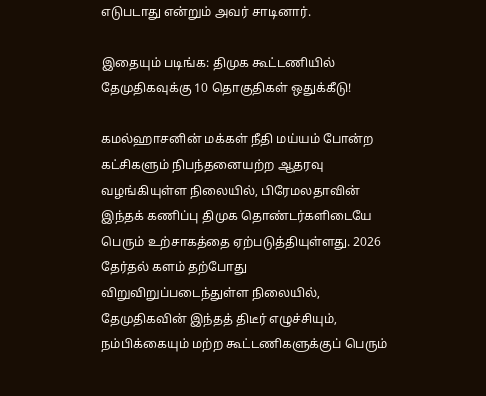எடுபடாது என்றும் அவர் சாடினார்.

இதையும் படிங்க: திமுக கூட்டணியில் தேமுதிகவுக்கு 10 தொகுதிகள் ஒதுக்கீடு!

கமல்ஹாசனின் மக்கள் நீதி மய்யம் போன்ற கட்சிகளும் நிபந்தனையற்ற ஆதரவு வழங்கியுள்ள நிலையில், பிரேமலதாவின் இந்தக் கணிப்பு திமுக தொண்டர்களிடையே பெரும் உற்சாகத்தை ஏற்படுத்தியுள்ளது. 2026 தேர்தல் களம் தற்போது விறுவிறுப்படைந்துள்ள நிலையில், தேமுதிகவின் இந்தத் திடீர் எழுச்சியும், நம்பிக்கையும் மற்ற கூட்டணிகளுக்குப் பெரும்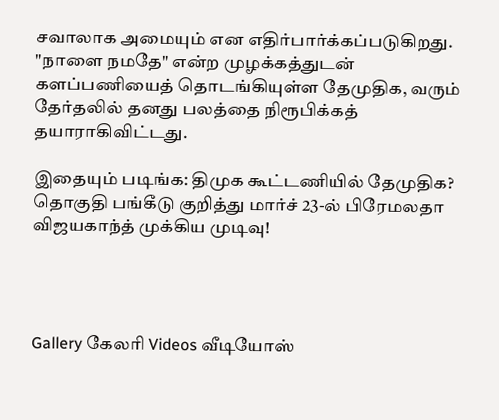சவாலாக அமையும் என எதிர்பார்க்கப்படுகிறது. "நாளை நமதே" என்ற முழக்கத்துடன் களப்பணியைத் தொடங்கியுள்ள தேமுதிக, வரும் தேர்தலில் தனது பலத்தை நிரூபிக்கத் தயாராகிவிட்டது.

இதையும் படிங்க: திமுக கூட்டணியில் தேமுதிக? தொகுதி பங்கீடு குறித்து மார்ச் 23-ல் பிரேமலதா விஜயகாந்த் முக்கிய முடிவு!




Gallery கேலரி Videos வீடியோஸ்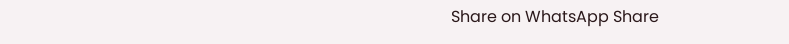Share on WhatsApp Share